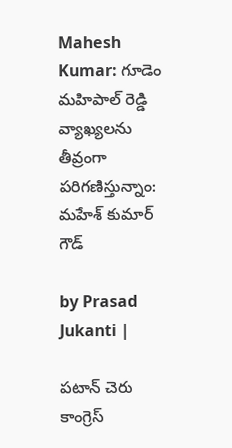Mahesh Kumar: గూడెం మహిపాల్ రెడ్డి వ్యాఖ్యలను తీవ్రంగా పరిగణిస్తున్నాం: మహేశ్ కుమార్ గౌడ్

by Prasad Jukanti |

పటాన్ చెరు కాంగ్రెస్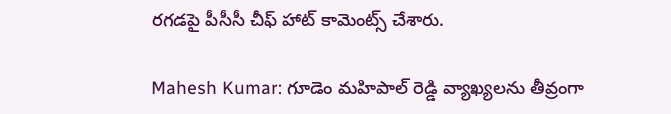రగడపై పీసీసీ చీఫ్ హాట్ కామెంట్స్ చేశారు.

Mahesh Kumar: గూడెం మహిపాల్ రెడ్డి వ్యాఖ్యలను తీవ్రంగా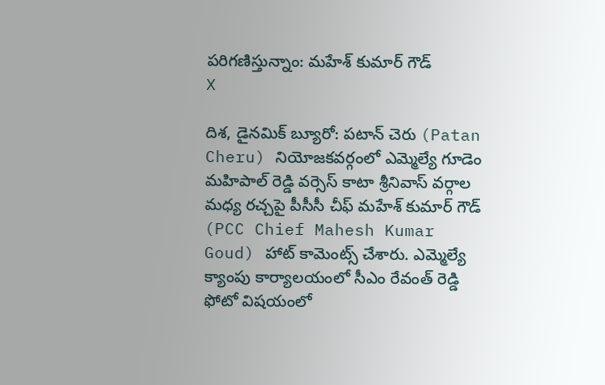పరిగణిస్తున్నాం: మహేశ్ కుమార్ గౌడ్
X

దిశ, డైనమిక్ బ్యూరో: పటాన్ చెరు (Patan Cheru) నియోజకవర్గంలో ఎమ్మెల్యే గూడెం మహిపాల్ రెడ్డి వర్సెస్ కాటా శ్రీనివాస్ వర్గాల మధ్య రచ్చపై పీసీసీ చీఫ్ మహేశ్ కుమార్ గౌడ్ (PCC Chief Mahesh Kumar Goud) హాట్ కామెంట్స్ చేశారు. ఎమ్మెల్యే క్యాంపు కార్యాలయంలో సీఎం రేవంత్ రెడ్డి ఫోటో విషయంలో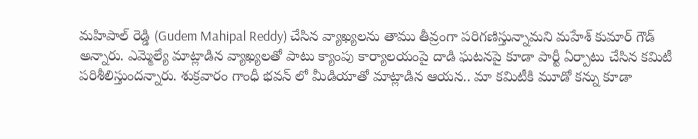మహిపాల్ రెడ్డి (Gudem Mahipal Reddy) చేసిన వ్యాఖ్యలను తాము తీవ్రంగా పరిగణిస్తున్నామని మహేశ్ కుమార్ గౌడ్ అన్నారు. ఎమ్మెల్యే మాట్లాడిన వ్యాఖ్యలతో పాటు క్యాంపు కార్యాలయంపై దాడి ఘటనపై కూడా పార్టీ ఏర్పాటు చేసిన కమిటీ పరిశీలిస్తుందన్నారు. శుక్రవారం గాంధీ భవన్ లో మీడియాతో మాట్లాడిన ఆయన.. మా కమిటీకి మూడో కన్ను కూడా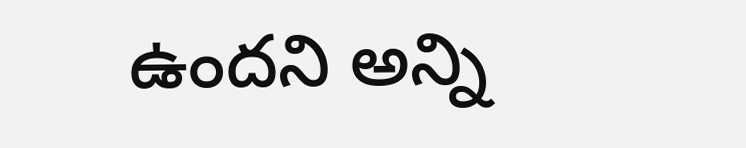ఉందని అన్ని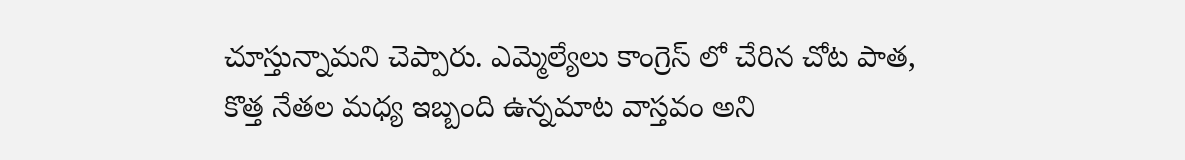చూస్తున్నామని చెప్పారు. ఎమ్మెల్యేలు కాంగ్రెస్ లో చేరిన చోట పాత, కొత్త నేతల మధ్య ఇబ్బంది ఉన్నమాట వాస్తవం అని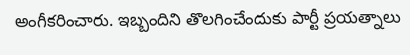అంగీకరించారు. ఇబ్బందిని తొలగించేందుకు పార్టీ ప్రయత్నాలు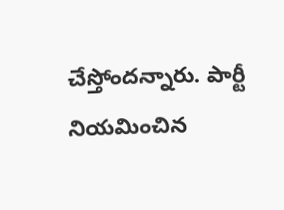చేస్తోందన్నారు. పార్టీ నియమించిన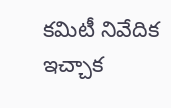కమిటీ నివేదిక ఇచ్చాక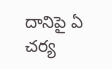దానిపై ఏ చర్య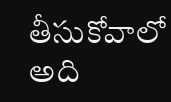తీసుకోవాలో అది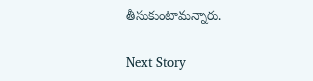తీసుకుంటామన్నారు.

Next Story